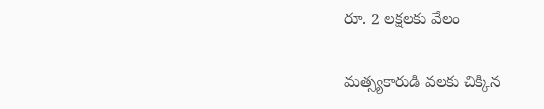రూ. 2 లక్షలకు వేలం

మత్స్యకారుడి వలకు చిక్కిన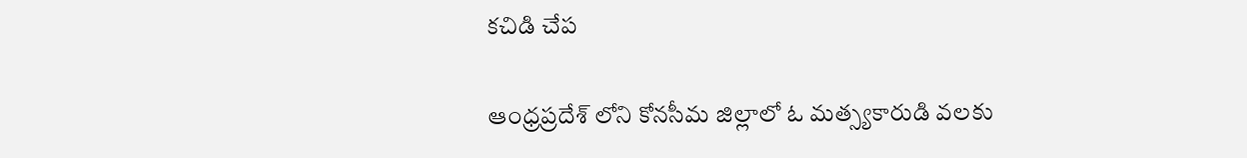కచిడి చేప

ఆంధ్రప్రదేశ్ లోని కోనసీమ జిల్లాలో ఓ మత్స్యకారుడి వలకు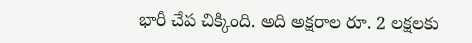భారీ చేప చిక్కింది. అది అక్షరాల రూ. 2 లక్షలకు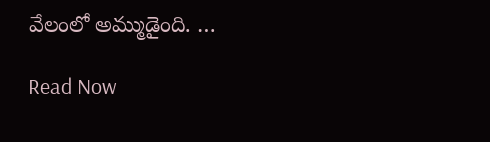వేలంలో అమ్ముడైంది. …

Read Now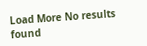Load More No results found